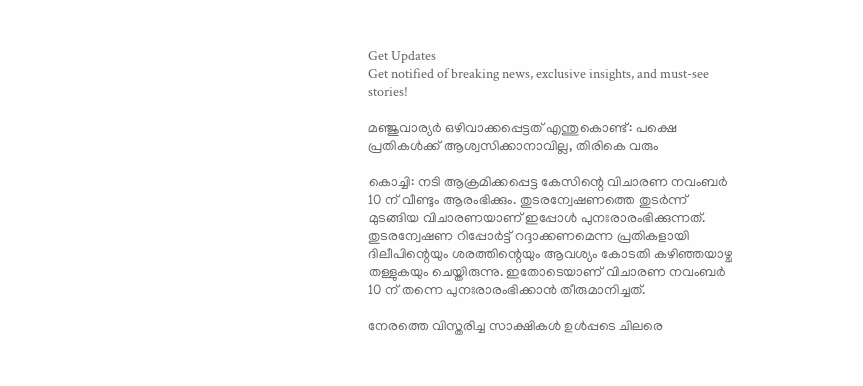Get Updates
Get notified of breaking news, exclusive insights, and must-see stories!

മഞ്ജുവാര്യർ ഒഴിവാക്കപ്പെട്ടത് എന്തുകൊണ്ട്: പക്ഷെ പ്രതികള്‍ക്ക് ആശ്വസിക്കാനാവില്ല, തിരികെ വരും

കൊച്ചി: നടി ആക്രമിക്കപ്പെട്ട കേസിന്റെ വിചാരണ നവംബർ 10 ന് വീണ്ടും ആരംഭിക്കും. തുടരന്വേഷണത്തെ തുടർന്ന് മുടങ്ങിയ വിചാരണയാണ് ഇപ്പോള്‍ പുനഃരാരംഭിക്കുന്നത്. തുടരന്വേഷണ റിപ്പോർട്ട് റദ്ദാക്കണമെന്ന പ്രതികളായി ദിലീപിന്റെയും ശരത്തിന്റെയും ആവശ്യം കോടതി കഴിഞ്ഞയാഴ്ച തള്ളുകയും ചെയ്തിരുന്നു. ഇതോടെയാണ് വിചാരണ നവംബർ 10 ന് തന്നെ പുനഃരാരംഭിക്കാന്‍ തീരുമാനിച്ചത്.

നേരത്തെ വിസ്തരിച്ച സാക്ഷികള്‍ ഉള്‍പ്പടെ ചിലരെ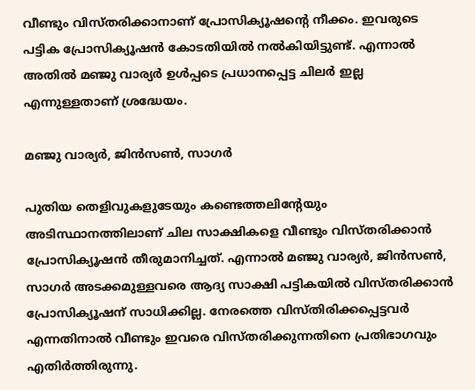വീണ്ടും വിസ്തരിക്കാനാണ് പ്രോസിക്യൂഷന്റെ നീക്കം. ഇവരുടെ പട്ടിക പ്രോസിക്യൂഷന്‍ കോടതിയില്‍ നല്‍കിയിട്ടുണ്ട്. എന്നാല്‍ അതില്‍ മഞ്ജു വാര്യർ ഉള്‍പ്പടെ പ്രധാനപ്പെട്ട ചിലർ ഇല്ല എന്നുള്ളതാണ് ശ്രദ്ധേയം.

മഞ്ജു വാര്യർ, ജിൻസൺ, സാഗർ

പുതിയ തെളിവുകളുടേയും കണ്ടെത്തലിന്റേയും അടിസ്ഥാനത്തിലാണ് ചില സാക്ഷികളെ വീണ്ടും വിസ്തരിക്കാന്‍ പ്രോസിക്യൂഷന്‍ തീരുമാനിച്ചത്. എന്നാല്‍ മഞ്ജു വാര്യർ, ജിൻസൺ, സാഗർ അടക്കമുള്ളവരെ ആദ്യ സാക്ഷി പട്ടികയിൽ വിസ്തരിക്കാന്‍ പ്രോസിക്യൂഷന് സാധിക്കില്ല. നേരത്തെ വിസ്തിരിക്കപ്പെട്ടവർ എന്നതിനാല്‍ വീണ്ടും ഇവരെ വിസ്തരിക്കുന്നതിനെ പ്രതിഭാഗവും എതിർത്തിരുന്നു.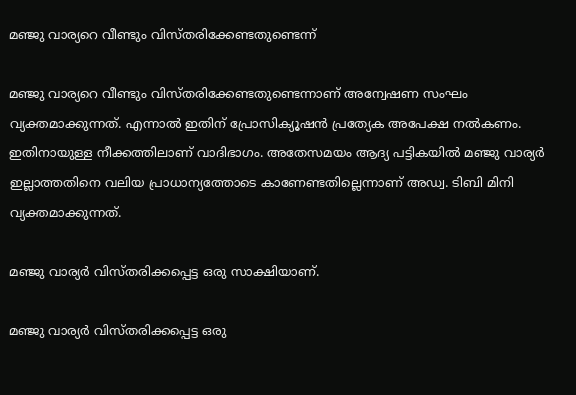മഞ്ജു വാര്യറെ വീണ്ടും വിസ്തരിക്കേണ്ടതുണ്ടെന്ന്

മഞ്ജു വാര്യറെ വീണ്ടും വിസ്തരിക്കേണ്ടതുണ്ടെന്നാണ് അന്വേഷണ സംഘം വ്യക്തമാക്കുന്നത്. എന്നാല്‍ ഇതിന് പ്രോസിക്യൂഷൻ പ്രത്യേക അപേക്ഷ നൽകണം. ഇതിനായുള്ള നീക്കത്തിലാണ് വാദിഭാഗം. അതേസമയം ആദ്യ പട്ടികയില്‍ മഞ്ജു വാര്യർ ഇല്ലാത്തതിനെ വലിയ പ്രാധാന്യത്തോടെ കാണേണ്ടതില്ലെന്നാണ് അഡ്വ. ടിബി മിനി വ്യക്തമാക്കുന്നത്.

മഞ്ജു വാര്യർ വിസ്തരിക്കപ്പെട്ട ഒരു സാക്ഷിയാണ്.

മഞ്ജു വാര്യർ വിസ്തരിക്കപ്പെട്ട ഒരു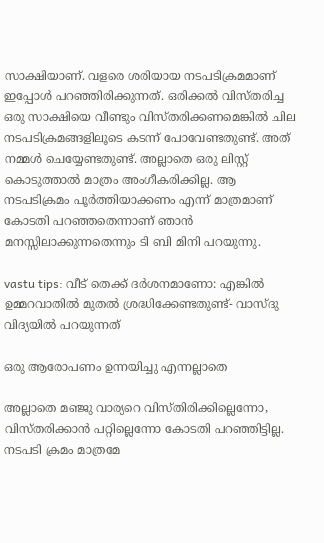സാക്ഷിയാണ്. വളരെ ശരിയായ നടപടിക്രമമാണ് ഇപ്പോള്‍ പറഞ്ഞിരിക്കുന്നത്. ഒരിക്കല്‍ വിസ്തരിച്ച ഒരു സാക്ഷിയെ വീണ്ടും വിസ്തരിക്കണമെങ്കില്‍ ചില നടപടിക്രമങ്ങളിലൂടെ കടന്ന് പോവേണ്ടതുണ്ട്. അത് നമ്മള്‍ ചെയ്യേണ്ടതുണ്ട്. അല്ലാതെ ഒരു ലിസ്റ്റ് കൊടുത്താല്‍ മാത്രം അംഗീകരിക്കില്ല. ആ നടപടിക്രമം പൂർത്തിയാക്കണം എന്ന് മാത്രമാണ് കോടതി പറഞ്ഞതെന്നാണ് ഞാന്‍ മനസ്സിലാക്കുന്നതെന്നും ടി ബി മിനി പറയുന്നു.

vastu tips: വീട് തെക്ക് ദർശനമാണോ: എങ്കില്‍ ഉമ്മറവാതില്‍ മുതല്‍ ശ്രദ്ധിക്കേണ്ടതുണ്ട്- വാസ്ദു വിദ്യയില്‍ പറയുന്നത്

ഒരു ആരോപണം ഉന്നയിച്ചു എന്നല്ലാതെ

അല്ലാതെ മഞ്ജു വാര്യറെ വിസ്തിരിക്കില്ലെന്നോ, വിസ്തരിക്കാന്‍ പറ്റില്ലെന്നോ കോടതി പറഞ്ഞിട്ടില്ല. നടപടി ക്രമം മാത്രമേ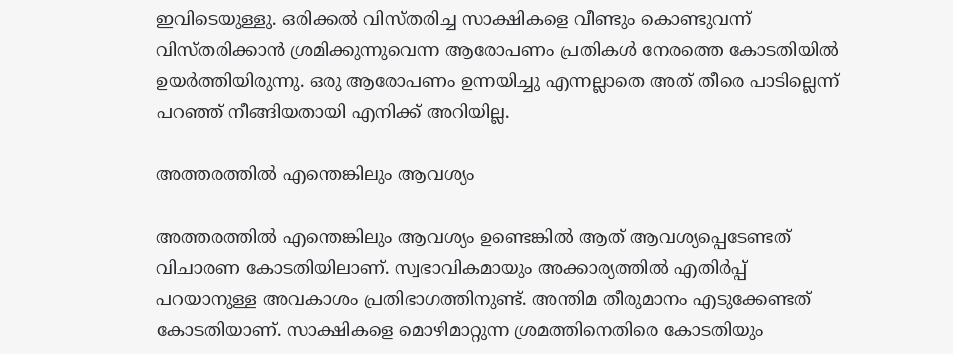ഇവിടെയുള്ളു. ഒരിക്കല്‍ വിസ്തരിച്ച സാക്ഷികളെ വീണ്ടും കൊണ്ടുവന്ന് വിസ്തരിക്കാന്‍ ശ്രമിക്കുന്നുവെന്ന ആരോപണം പ്രതികള്‍ നേരത്തെ കോടതിയില്‍ ഉയർത്തിയിരുന്നു. ഒരു ആരോപണം ഉന്നയിച്ചു എന്നല്ലാതെ അത് തീരെ പാടില്ലെന്ന് പറഞ്ഞ് നീങ്ങിയതായി എനിക്ക് അറിയില്ല.

അത്തരത്തില്‍ എന്തെങ്കിലും ആവശ്യം

അത്തരത്തില്‍ എന്തെങ്കിലും ആവശ്യം ഉണ്ടെങ്കില്‍ ആത് ആവശ്യപ്പെടേണ്ടത് വിചാരണ കോടതിയിലാണ്. സ്വഭാവികമായും അക്കാര്യത്തില്‍ എതിർപ്പ് പറയാനുള്ള അവകാശം പ്രതിഭാഗത്തിനുണ്ട്. അന്തിമ തീരുമാനം എടുക്കേണ്ടത് കോടതിയാണ്. സാക്ഷികളെ മൊഴിമാറ്റുന്ന ശ്രമത്തിനെതിരെ കോടതിയും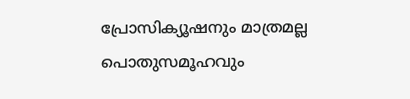പ്രോസിക്യൂഷനും മാത്രമല്ല പൊതുസമൂഹവും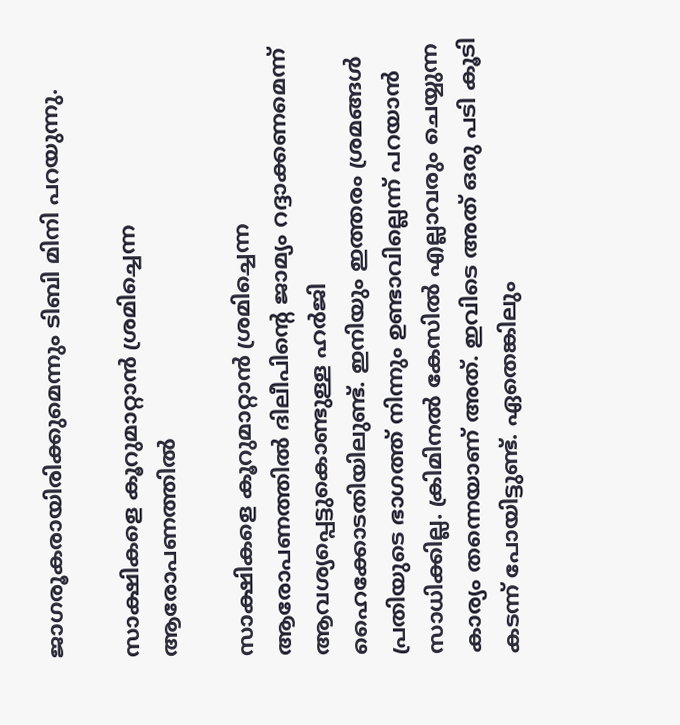ജാഗരൂകരായിരിക്കുമെന്നും ടിബി മിനി പറയുന്നു.

സാക്ഷികളെ കൂറുമാറ്റാന്‍ ശ്രമിച്ചെന്ന ആരോപണത്തില്‍

സാക്ഷികളെ കൂറുമാറ്റാന്‍ ശ്രമിച്ചെന്ന ആരോപണത്തില്‍ ദിലീപിന്റെ ജാമ്യം റദ്ദാക്കണമെന്ന് ആവശ്യപ്പെട്ടുകൊണ്ടുള്ള ഹർജി ഹൈക്കോടതിയിലുണ്ട്. ഇനിയും ഇത്തരം ശ്രമങ്ങള്‍ പ്രതിയുടെ ഭാഗത്ത് നിന്നും ഉണ്ടാവില്ലെന്ന് പറയാന്‍ സാധിക്കില്ല. ക്രിമിനല്‍ കേസില്‍ എല്ലാവരും ചെയ്യുന്ന കാര്യം തന്നെയാണ് അത്. ഇവിടെ അത് ഒരു പടി കൂടി കടന്ന് പോയിട്ടുണ്ട്. ഏതെങ്കിലും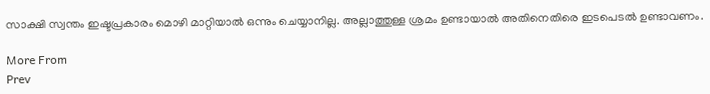സാക്ഷി സ്വന്തം ഇഷ്ടപ്രകാരം മൊഴി മാറ്റിയാല്‍ ഒന്നും ചെയ്യാനില്ല. അല്ലാത്തുള്ള ശ്രമം ഉണ്ടായാല്‍ അതിനെതിരെ ഇടപെടല്‍ ഉണ്ടാവണം.

More From
Prev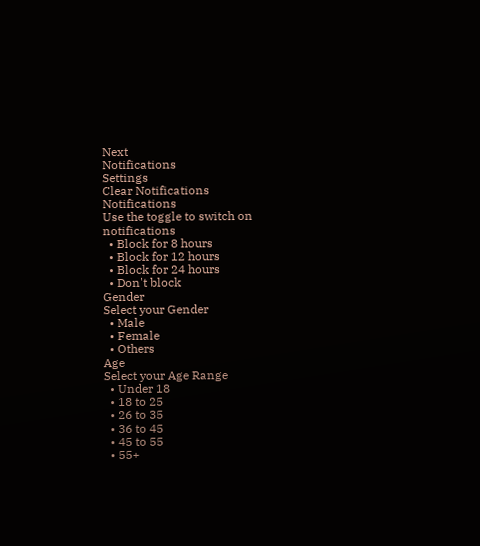Next
Notifications
Settings
Clear Notifications
Notifications
Use the toggle to switch on notifications
  • Block for 8 hours
  • Block for 12 hours
  • Block for 24 hours
  • Don't block
Gender
Select your Gender
  • Male
  • Female
  • Others
Age
Select your Age Range
  • Under 18
  • 18 to 25
  • 26 to 35
  • 36 to 45
  • 45 to 55
  • 55+